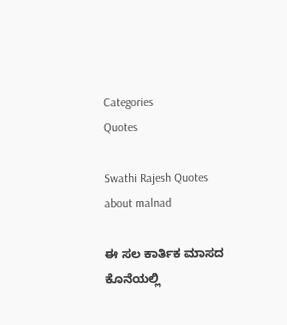Categories
Quotes

Swathi Rajesh Quotes about malnad

ಈ ಸಲ ಕಾರ್ತಿಕ ಮಾಸದ ಕೊನೆಯಲ್ಲಿ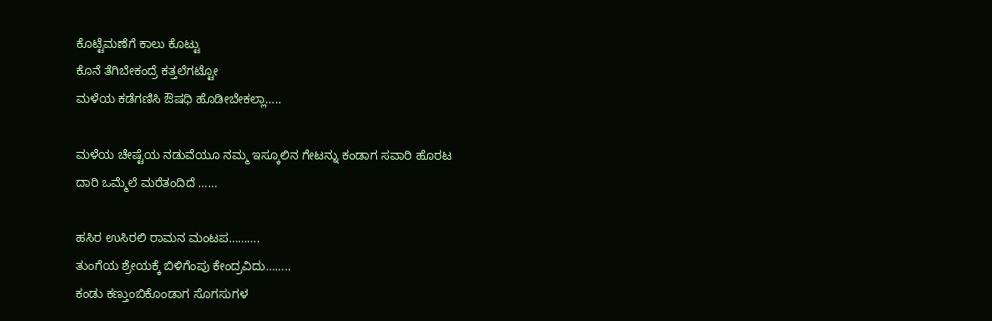ಕೊಟ್ಟೆಮಣೆಗೆ ಕಾಲು ಕೊಟ್ಟು
ಕೊನೆ ತೆಗಿಬೇಕಂದ್ರೆ ಕತ್ತಲೆಗಟ್ಟೋ
ಮಳೆಯ ಕಡೆಗಣಿಸಿ ಔಷಧಿ ಹೊಡೀಬೇಕಲ್ಲಾ…..

ಮಳೆಯ ಚೇಷ್ಟೆಯ ನಡುವೆಯೂ ನಮ್ಮ ಇಸ್ಕೂಲಿನ ಗೇಟನ್ನು ಕಂಡಾಗ ಸವಾರಿ ಹೊರಟ ದಾರಿ ಒಮ್ಮೆಲೆ ಮರೆತಂದಿದೆ ……

ಹಸಿರ ಉಸಿರಲಿ ರಾಮನ ಮಂಟಪ……….
ತುಂಗೆಯ ಶ್ರೇಯಕ್ಕೆ ಬಿಳಿಗೆಂಪು ಕೇಂದ್ರವಿದು……..
ಕಂಡು ಕಣ್ತುಂಬಿಕೊಂಡಾಗ ಸೊಗಸುಗಳ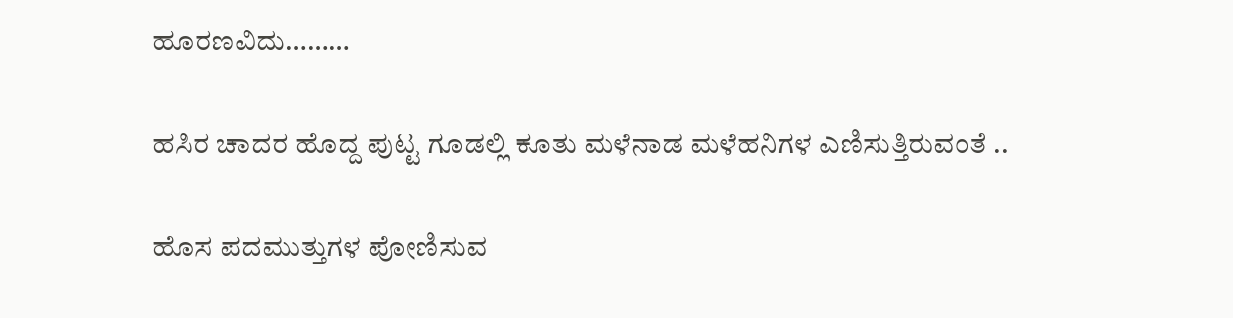ಹೂರಣವಿದು………

ಹಸಿರ ಚಾದರ ಹೊದ್ದ ಪುಟ್ಟ ಗೂಡಲ್ಲಿ ಕೂತು ಮಳೆನಾಡ ಮಳೆಹನಿಗಳ ಎಣಿಸುತ್ತಿರುವಂತೆ ..

ಹೊಸ ಪದಮುತ್ತುಗಳ ಪೋಣಿಸುವ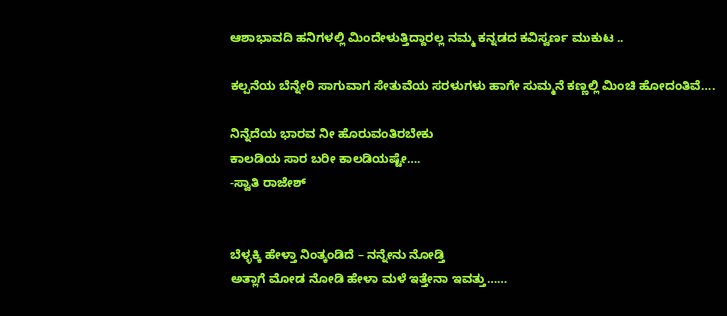ಆಶಾಭಾವದಿ ಹನಿಗಳಲ್ಲಿ ಮಿಂದೇಳುತ್ತಿದ್ದಾರಲ್ಲ ನಮ್ಮ ಕನ್ನಡದ ಕವಿಸ್ವರ್ಣ ಮುಕುಟ ..

ಕಲ್ಪನೆಯ ಬೆನ್ನೇರಿ ಸಾಗುವಾಗ ಸೇತುವೆಯ ಸರಳುಗಳು ಹಾಗೇ ಸುಮ್ಮನೆ ಕಣ್ಣಲ್ಲಿ ಮಿಂಚಿ ಹೋದಂತಿವೆ….

ನಿನ್ನೆದೆಯ ಭಾರವ ನೀ ಹೊರುವಂತಿರಬೇಕು
ಕಾಲಡಿಯ ಸಾರ ಬರೀ ಕಾಲಡಿಯಷ್ಟೇ….
-ಸ್ವಾತಿ ರಾಜೇಶ್


ಬೆಳ್ಳಕ್ಕಿ ಹೇಳ್ತಾ ನಿಂತ್ಕಂಡಿದೆ – ನನ್ನೇನು ನೋಡ್ತಿ
ಅತ್ಲಾಗೆ ಮೋಡ ನೋಡಿ ಹೇಳಾ ಮಳೆ ಇತ್ತೇನಾ ಇವತ್ತು……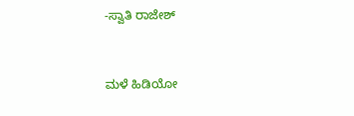-ಸ್ವಾತಿ ರಾಜೇಶ್


ಮಳೆ ಹಿಡಿಯೋ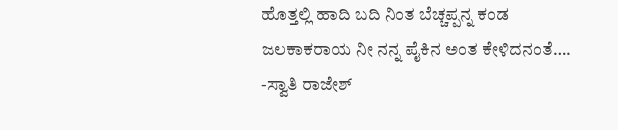ಹೊತ್ತಲ್ಲಿ ಹಾದಿ ಬದಿ ನಿಂತ ಬೆಚ್ಚಪ್ಪನ್ನ ಕಂಡ
ಜಲಕಾಕರಾಯ ನೀ ನನ್ನ ಪೈಕಿನ ಅಂತ ಕೇಳಿದನಂತೆ….
-ಸ್ವಾತಿ ರಾಜೇಶ್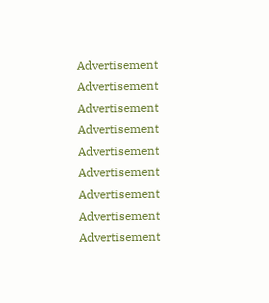Advertisement
Advertisement Advertisement
Advertisement
Advertisement Advertisement
Advertisement
Advertisement Advertisement